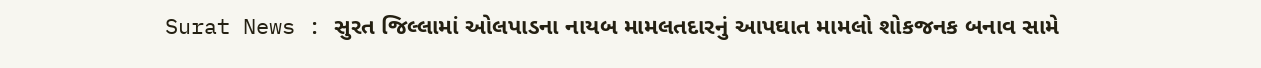Surat News : સુરત જિલ્લામાં ઓલપાડના નાયબ મામલતદારનું આપઘાત મામલો શોકજનક બનાવ સામે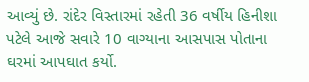આવ્યું છે. રાંદેર વિસ્તારમાં રહેતી 36 વર્ષીય હિનીશા પટેલે આજે સવારે 10 વાગ્યાના આસપાસ પોતાના ઘરમાં આપઘાત કર્યો.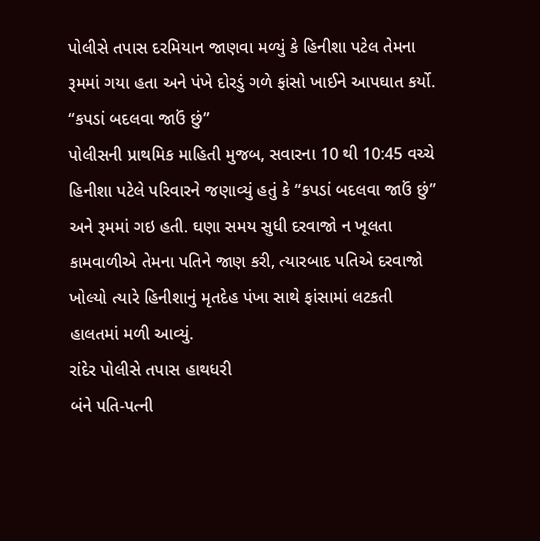પોલીસે તપાસ દરમિયાન જાણવા મળ્યું કે હિનીશા પટેલ તેમના રૂમમાં ગયા હતા અને પંખે દોરડું ગળે ફાંસો ખાઈને આપઘાત કર્યો.
“કપડાં બદલવા જાઉં છું”
પોલીસની પ્રાથમિક માહિતી મુજબ, સવારના 10 થી 10:45 વચ્ચે હિનીશા પટેલે પરિવારને જણાવ્યું હતું કે “કપડાં બદલવા જાઉં છું” અને રૂમમાં ગઇ હતી. ઘણા સમય સુધી દરવાજો ન ખૂલતા કામવાળીએ તેમના પતિને જાણ કરી, ત્યારબાદ પતિએ દરવાજો ખોલ્યો ત્યારે હિનીશાનું મૃતદેહ પંખા સાથે ફાંસામાં લટકતી હાલતમાં મળી આવ્યું.
રાંદેર પોલીસે તપાસ હાથધરી
બંને પતિ-પત્ની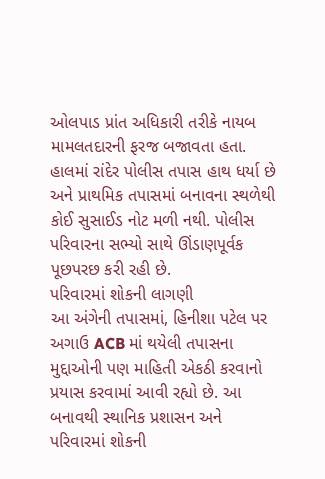ઓલપાડ પ્રાંત અધિકારી તરીકે નાયબ મામલતદારની ફરજ બજાવતા હતા. હાલમાં રાંદેર પોલીસ તપાસ હાથ ધર્યા છે અને પ્રાથમિક તપાસમાં બનાવના સ્થળેથી કોઈ સુસાઈડ નોટ મળી નથી. પોલીસ પરિવારના સભ્યો સાથે ઊંડાણપૂર્વક પૂછપરછ કરી રહી છે.
પરિવારમાં શોકની લાગણી
આ અંગેની તપાસમાં, હિનીશા પટેલ પર અગાઉ ACB માં થયેલી તપાસના મુદ્દાઓની પણ માહિતી એકઠી કરવાનો પ્રયાસ કરવામાં આવી રહ્યો છે. આ બનાવથી સ્થાનિક પ્રશાસન અને પરિવારમાં શોકની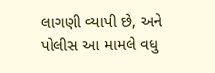લાગણી વ્યાપી છે, અને પોલીસ આ મામલે વધુ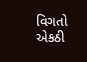વિગતો એકઠી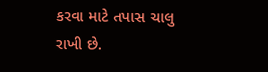કરવા માટે તપાસ ચાલુ રાખી છે.